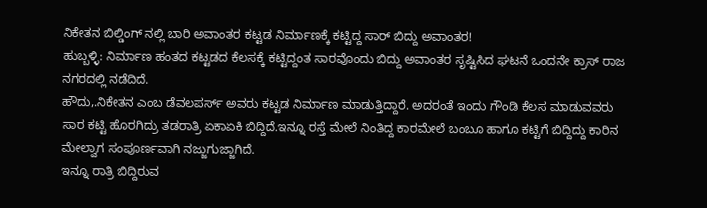ನಿಕೇತನ ಬಿಲ್ಡಿಂಗ್ ನಲ್ಲಿ ಬಾರಿ ಅವಾಂತರ ಕಟ್ಟಡ ನಿರ್ಮಾಣಕ್ಕೆ ಕಟ್ಟಿದ್ದ ಸಾರ್ ಬಿದ್ದು ಅವಾಂತರ!
ಹುಬ್ಬಳ್ಳಿ: ನಿರ್ಮಾಣ ಹಂತದ ಕಟ್ಟಡದ ಕೆಲಸಕ್ಕೆ ಕಟ್ಟಿದ್ದಂತ ಸಾರವೊಂದು ಬಿದ್ದು ಅವಾಂತರ ಸೃಷ್ಟಿಸಿದ ಘಟನೆ ಒಂದನೇ ಕ್ರಾಸ್ ರಾಜ ನಗರದಲ್ಲಿ ನಡೆದಿದೆ.
ಹೌದು,.ನಿಕೇತನ ಎಂಬ ಡೆವಲಪರ್ಸ್ ಅವರು ಕಟ್ಟಡ ನಿರ್ಮಾಣ ಮಾಡುತ್ತಿದ್ದಾರೆ. ಅದರಂತೆ ಇಂದು ಗೌಂಡಿ ಕೆಲಸ ಮಾಡುವವರು ಸಾರ ಕಟ್ಟಿ ಹೊರಗಿದ್ರು ತಡರಾತ್ರಿ ಏಕಾಏಕಿ ಬಿದ್ದಿದೆ.ಇನ್ನೂ ರಸ್ತೆ ಮೇಲೆ ನಿಂತಿದ್ದ ಕಾರಮೇಲೆ ಬಂಬೂ ಹಾಗೂ ಕಟ್ಟಿಗೆ ಬಿದ್ದಿದ್ದು ಕಾರಿನ ಮೇಲ್ವಾಗ ಸಂಪೂರ್ಣವಾಗಿ ನಜ್ಜುಗುಜ್ಜಾಗಿದೆ.
ಇನ್ನೂ ರಾತ್ರಿ ಬಿದ್ದಿರುವ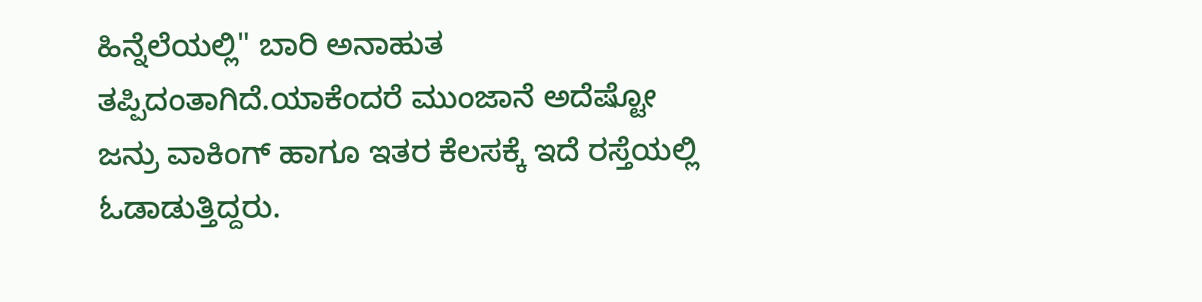ಹಿನ್ನೆಲೆಯಲ್ಲಿ" ಬಾರಿ ಅನಾಹುತ ತಪ್ಪಿದಂತಾಗಿದೆ.ಯಾಕೆಂದರೆ ಮುಂಜಾನೆ ಅದೆಷ್ಟೋ ಜನ್ರು ವಾಕಿಂಗ್ ಹಾಗೂ ಇತರ ಕೆಲಸಕ್ಕೆ ಇದೆ ರಸ್ತೆಯಲ್ಲಿ ಓಡಾಡುತ್ತಿದ್ದರು.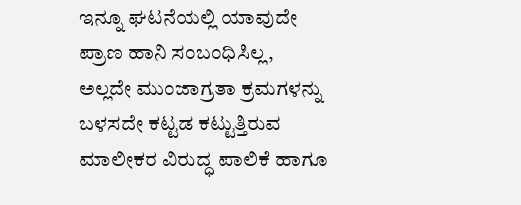ಇನ್ನೂ ಘಟನೆಯಲ್ಲಿ ಯಾವುದೇ ಪ್ರಾಣ ಹಾನಿ ಸಂಬಂಧಿಸಿಲ್ಲ,
ಅಲ್ಲದೇ ಮುಂಜಾಗ್ರತಾ ಕ್ರಮಗಳನ್ನು ಬಳಸದೇ ಕಟ್ಟಡ ಕಟ್ಟುತ್ತಿರುವ ಮಾಲೀಕರ ವಿರುದ್ಧ ಪಾಲಿಕೆ ಹಾಗೂ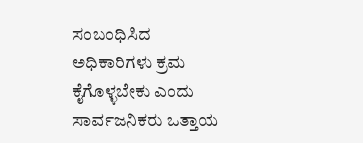ಸಂಬಂಧಿಸಿದ ಅಧಿಕಾರಿಗಳು ಕ್ರಮ ಕೈಗೊಳ್ಳಬೇಕು ಎಂದು ಸಾರ್ವಜನಿಕರು ಒತ್ತಾಯ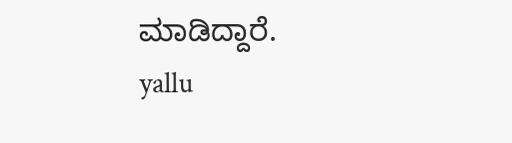ಮಾಡಿದ್ದಾರೆ.
yallu